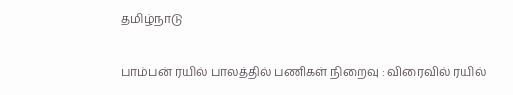தமிழ்நாடு

பாம்பன் ரயில் பாலத்தில் பணிகள் நிறைவு : விரைவில் ரயில்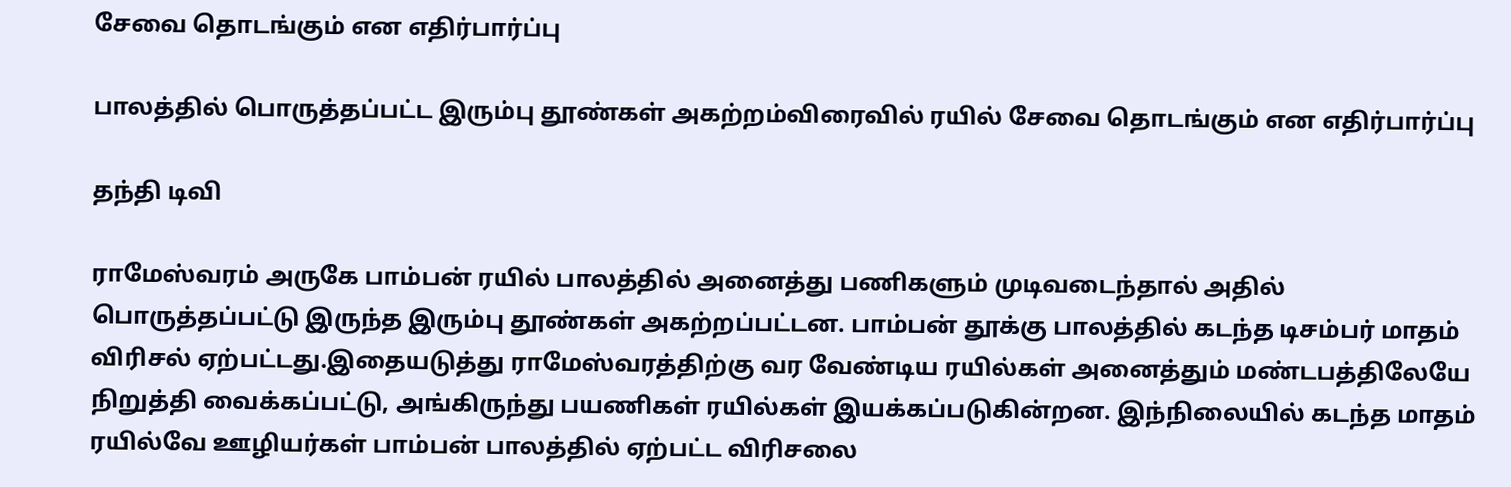சேவை தொடங்கும் என எதிர்பார்ப்பு

பாலத்தில் பொருத்தப்பட்ட இரும்பு தூண்கள் அகற்றம்விரைவில் ரயில் சேவை தொடங்கும் என எதிர்பார்ப்பு

தந்தி டிவி

ராமேஸ்வரம் அருகே பாம்பன் ரயில் பாலத்தில் அனைத்து பணிகளும் முடிவடைந்தால் அதில் பொருத்தப்பட்டு இருந்த இரும்பு தூண்கள் அகற்றப்பட்டன. பாம்பன் தூக்கு பாலத்தில் கடந்த டிசம்பர் மாதம் விரிசல் ஏற்பட்டது.இதையடுத்து ராமேஸ்வரத்திற்கு வர வேண்டிய ரயில்கள் அனைத்தும் மண்டபத்திலேயே நிறுத்தி வைக்கப்பட்டு, அங்கிருந்து பயணிகள் ரயில்கள் இயக்கப்படுகின்றன. இந்நிலையில் கடந்த மாதம் ரயில்வே ஊழியர்கள் பாம்பன் பாலத்தில் ஏற்பட்ட விரிசலை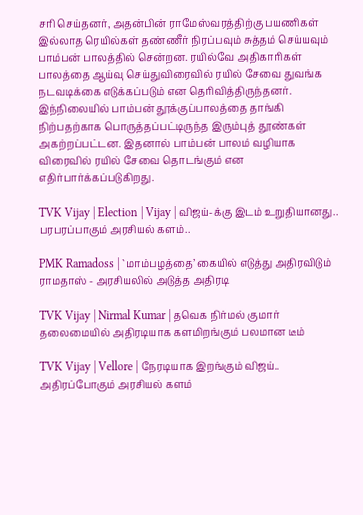சரி செய்தனர், அதன்பின் ராமேஸ்வரத்திற்கு பயணிகள் இல்லாத ரெயில்கள் தண்ணீர் நிரப்பவும் சுத்தம் செய்யவும் பாம்பன் பாலத்தில் சென்றன. ரயில்வே அதிகாரிகள் பாலத்தை ஆய்வு செய்துவிரைவில் ரயில் சேவை துவங்க நடவடிக்கை எடுக்கப்படும் என தெரிவித்திருந்தனர். இந்நிலையில் பாம்பன் தூக்குப்பாலத்தை தாங்கி நிற்பதற்காக பொருத்தப்பட்டிருந்த இரும்புத் தூண்கள் அகற்றப்பட்டன. இதனால் பாம்பன் பாலம் வழியாக விரைவில் ரயில் சேவை தொடங்கும் என எதிர்பார்க்கப்படுகிறது.

TVK Vijay | Election | Vijay | விஜய்-க்கு இடம் உறுதியானது.. பரபரப்பாகும் அரசியல் களம்..

PMK Ramadoss | `மாம்பழத்தை’ கையில் எடுத்து அதிரவிடும் ராமதாஸ் - அரசியலில் அடுத்த அதிரடி

TVK Vijay | Nirmal Kumar | தவெக நிர்மல் குமார் தலைமையில் அதிரடியாக களமிறங்கும் பலமான டீம்

TVK Vijay | Vellore | நேரடியாக இறங்கும் விஜய்.. அதிரப்போகும் அரசியல் களம்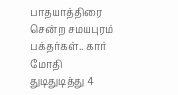பாதயாத்திரை சென்ற சமயபுரம் பக்தர்கள்.. கார் மோதி துடிதுடித்து 4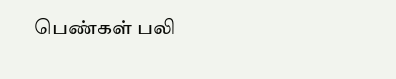பெண்கள் பலி